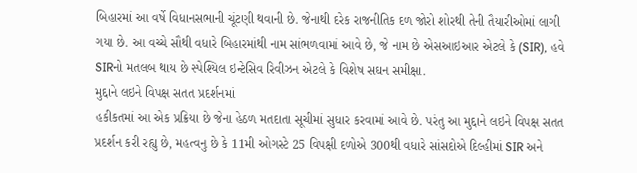બિહારમાં આ વર્ષે વિધાનસભાની ચૂંટણી થવાની છે. જેનાથી દરેક રાજનીતિક દળ જોરો શોરથી તેની તૈયારીઓમાં લાગી ગયા છે. આ વચ્ચે સૌથી વધારે બિહારમાંથી નામ સાંભળવામાં આવે છે, જે નામ છે એસઆઇઆર એટલે કે (SIR), હવે SIRનો મતલબ થાય છે સ્પેશ્યિલ ઇન્ટેસિવ રિવીઝન એટલે કે વિશેષ સઘન સમીક્ષા.
મુદ્દાને લઇને વિપક્ષ સતત પ્રદર્શનમાં
હકીકતમાં આ એક પ્રક્રિયા છે જેના હેઠળ મતદાતા સૂચીમાં સુધાર કરવામાં આવે છે. પરંતુ આ મુદ્દાને લઇને વિપક્ષ સતત પ્રદર્શન કરી રહ્યુ છે, મહત્વનુ છે કે 11મી ઓગસ્ટે 25 વિપક્ષી દળોએ 300થી વધારે સાંસદોએ દિલ્હીમાં SIR અને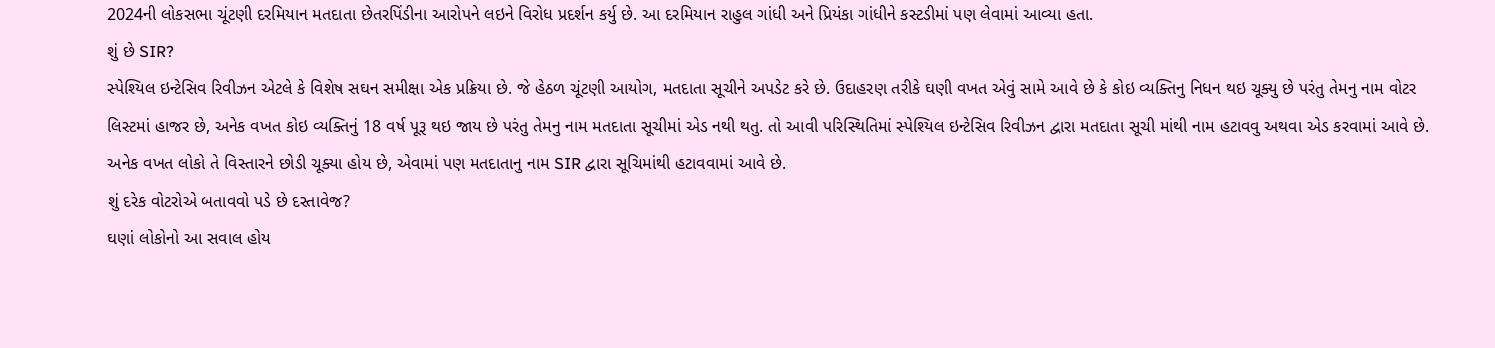2024ની લોકસભા ચૂંટણી દરમિયાન મતદાતા છેતરપિંડીના આરોપને લઇને વિરોધ પ્રદર્શન કર્યુ છે. આ દરમિયાન રાહુલ ગાંધી અને પ્રિયંકા ગાંધીને કસ્ટડીમાં પણ લેવામાં આવ્યા હતા.
શું છે SIR?
સ્પેશ્યિલ ઇન્ટેસિવ રિવીઝન એટલે કે વિશેષ સઘન સમીક્ષા એક પ્રક્રિયા છે. જે હેઠળ ચૂંટણી આયોગ, મતદાતા સૂચીને અપડેટ કરે છે. ઉદાહરણ તરીકે ઘણી વખત એવું સામે આવે છે કે કોઇ વ્યક્તિનુ નિધન થઇ ચૂક્યુ છે પરંતુ તેમનુ નામ વોટર લિસ્ટમાં હાજર છે, અનેક વખત કોઇ વ્યક્તિનું 18 વર્ષ પૂરૂ થઇ જાય છે પરંતુ તેમનુ નામ મતદાતા સૂચીમાં એડ નથી થતુ. તો આવી પરિસ્થિતિમાં સ્પેશ્યિલ ઇન્ટેસિવ રિવીઝન દ્વારા મતદાતા સૂચી માંથી નામ હટાવવુ અથવા એડ કરવામાં આવે છે. અનેક વખત લોકો તે વિસ્તારને છોડી ચૂક્યા હોય છે, એવામાં પણ મતદાતાનુ નામ SIR દ્વારા સૂચિમાંથી હટાવવામાં આવે છે.
શું દરેક વોટરોએ બતાવવો પડે છે દસ્તાવેજ?
ઘણાં લોકોનો આ સવાલ હોય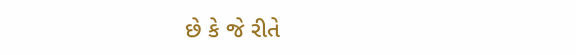છે કે જે રીતે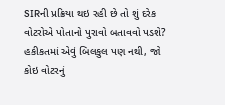SIRની પ્રક્રિયા થઇ રહી છે તો શું દરેક વોટરોએ પોતાનો પુરાવો બતાવવો પડશે? હકીકતમાં એવું બિલકુલ પણ નથી, જો કોઇ વોટરનું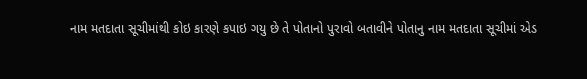નામ મતદાતા સૂચીમાંથી કોઇ કારણે કપાઇ ગયુ છે તે પોતાનો પુરાવો બતાવીને પોતાનુ નામ મતદાતા સૂચીમાં એડ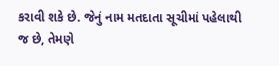કરાવી શકે છે. જેનું નામ મતદાતા સૂચીમાં પહેલાથી જ છે, તેમણે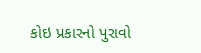કોઇ પ્રકારનો પુરાવો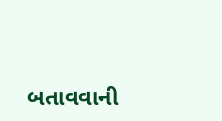બતાવવાની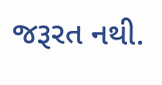જરૂરત નથી.